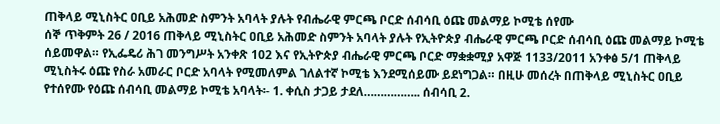ጠቅላይ ሚኒስትር ዐቢይ አሕመድ ስምንት አባላት ያሉት የብሔራዊ ምርጫ ቦርድ ሰብሳቢ ዕጩ መልማይ ኮሚቴ ሰየሙ
ሰኞ ጥቅምት 26 / 2016 ጠቅላይ ሚኒስትር ዐቢይ አሕመድ ስምንት አባላት ያሉት የኢትዮጵያ ብሔራዊ ምርጫ ቦርድ ሰብሳቢ ዕጩ መልማይ ኮሚቴ ሰይመዋል። የኢፌዴሪ ሕገ መንግሥት አንቀጽ 102 እና የኢትዮጵያ ብሔራዊ ምርጫ ቦርድ ማቋቋሚያ አዋጅ 1133/2011 አንቀፅ 5/1 ጠቅላይ ሚኒስትሩ ዕጩ የስራ አመራር ቦርድ አባላት የሚመለምል ገለልተኛ ኮሚቴ እንደሚሰይሙ ይደነግጋል። በዚሁ መሰረት በጠቅላይ ሚኒስትር ዐቢይ የተሰየሙ የዕጩ ሰብሳቢ መልማይ ኮሚቴ አባላት፡- 1. ቀሲስ ታጋይ ታደለ…………….. ሰብሳቢ 2.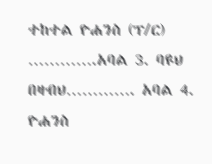ተከተል ዮሐንስ (ፕ/ር) ………….አባል 3. ባዩህ በዛብህ…………. አባል 4. ዮሐንስ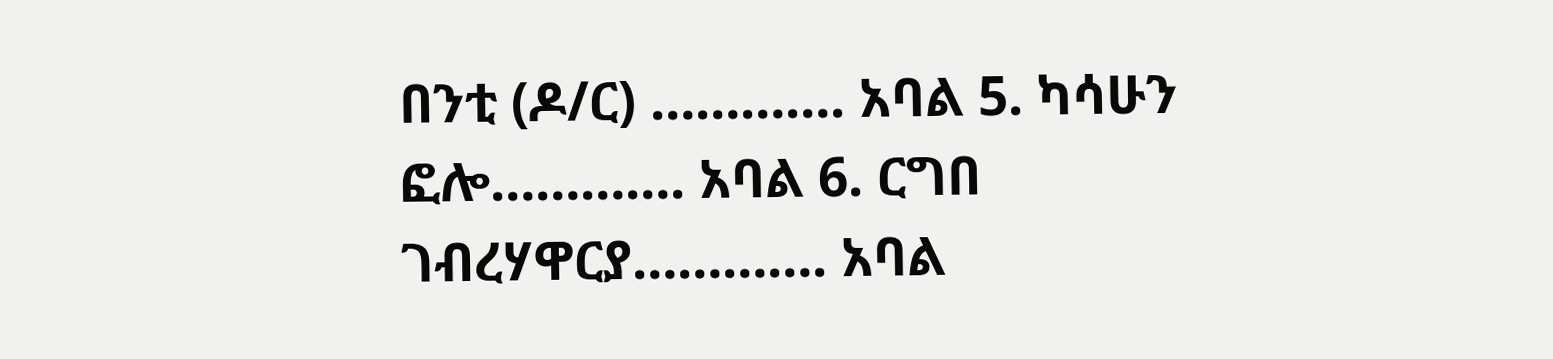በንቲ (ዶ/ር) …………. አባል 5. ካሳሁን ፎሎ…………. አባል 6. ርግበ ገብረሃዋርያ…………. አባል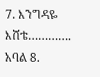7. እንግዳዬ እሸቴ…………. አባል 8.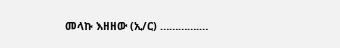መላኩ እዘዘው (ኢ/ር) ………….…